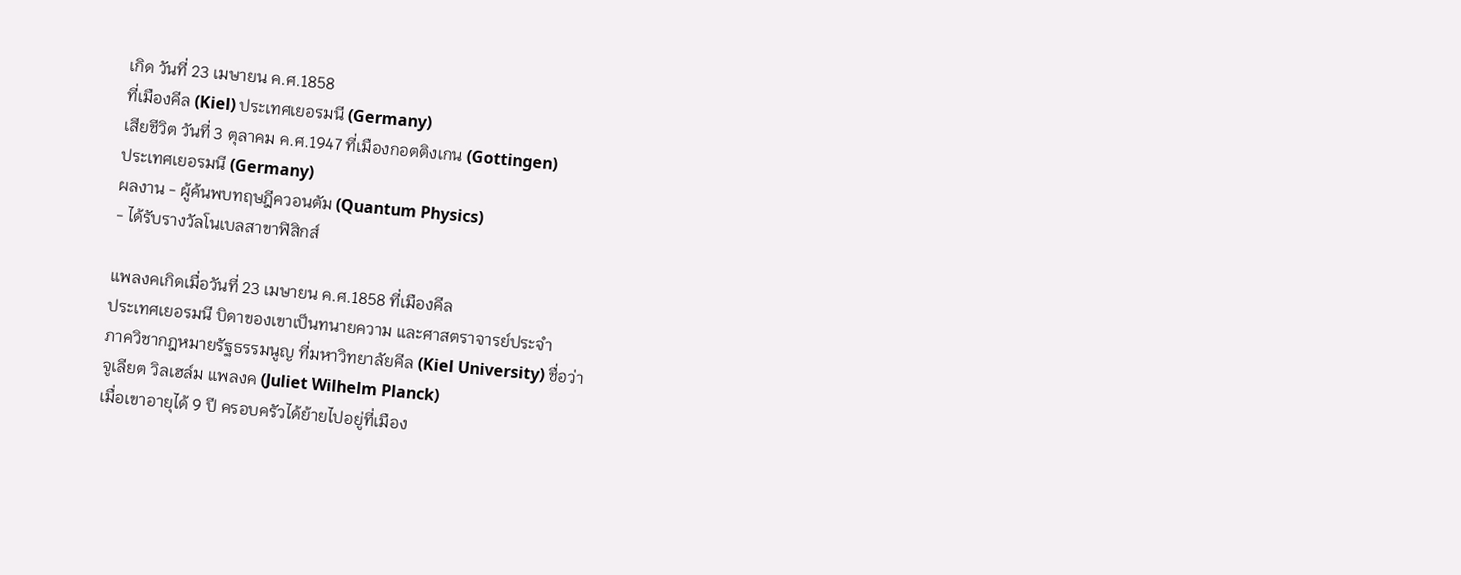เกิด วันที่ 23 เมษายน ค.ศ.1858
ที่เมืองคีล (Kiel) ประเทศเยอรมนี (Germany)
เสียชีวิต วันที่ 3 ตุลาคม ค.ศ.1947 ที่เมืองกอตติงเกน (Gottingen)
ประเทศเยอรมนี (Germany)
ผลงาน - ผู้ค้นพบทฤษฎีควอนตัม (Quantum Physics)
- ได้รับรางวัลโนเบลสาขาฟิสิกส์

แพลงคเกิดเมื่อวันที่ 23 เมษายน ค.ศ.1858 ที่เมืองคีล
ประเทศเยอรมนี บิดาของเขาเป็นทนายความ และศาสตราจารย์ประจำ
ภาควิชากฎหมายรัฐธรรมนูญ ที่มหาวิทยาลัยคีล (Kiel University) ชื่อว่า
จูเลียต วิลเฮล์ม แพลงค (Juliet Wilhelm Planck)
เมื่อเขาอายุได้ 9 ปี ครอบครัวได้ย้ายไปอยู่ที่เมือง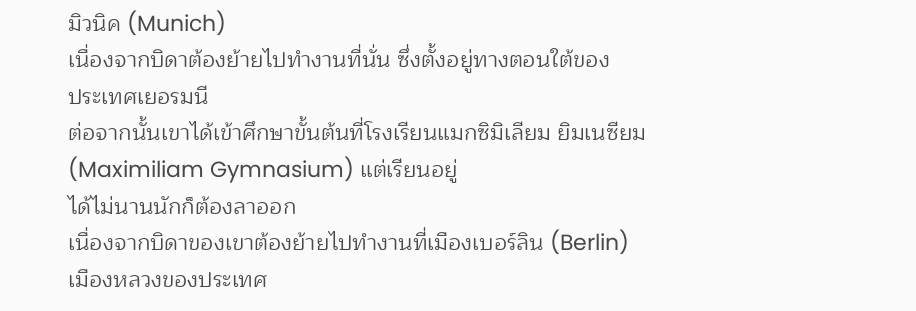มิวนิค (Munich)
เนื่องจากบิดาต้องย้ายไปทำงานที่นั่น ซึ่งตั้งอยู่ทางตอนใต้ของ
ประเทศเยอรมนี
ต่อจากนั้นเขาได้เข้าศึกษาขั้นต้นที่โรงเรียนแมกซิมิเลียม ยิมเนซียม
(Maximiliam Gymnasium) แต่เรียนอยู่
ได้ไม่นานนักก็ต้องลาออก
เนื่องจากบิดาของเขาต้องย้ายไปทำงานที่เมืองเบอร์ลิน (Berlin)
เมืองหลวงของประเทศ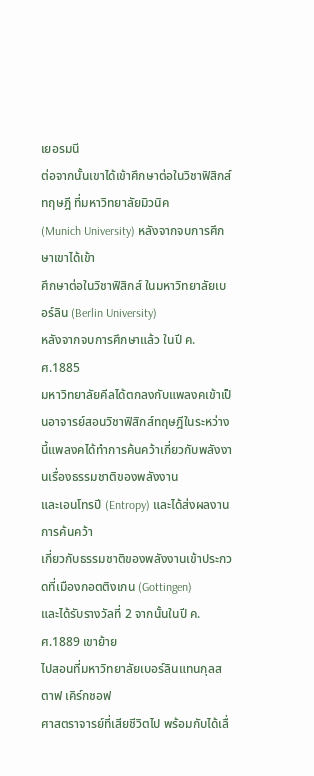เยอรมนี
ต่อจากนั้นเขาได้เข้าศึกษาต่อในวิชาฟิสิกส์ทฤษฎี ที่มหาวิทยาลัยมิวนิค
(Munich University) หลังจากจบการศึกษาเขาได้เข้า
ศึกษาต่อในวิชาฟิสิกส์ ในมหาวิทยาลัยเบอร์ลิน (Berlin University)
หลังจากจบการศึกษาแล้ว ในปี ค.ศ.1885
มหาวิทยาลัยคีลได้ตกลงกับแพลงคเข้าเป็นอาจารย์สอนวิชาฟิสิกส์ทฤษฎีในระหว่าง
นี้แพลงคได้ทำการค้นคว้าเกี่ยวกับพลังงานเรื่องธรรมชาติของพลังงาน
และเอนโทรปี (Entropy) และได้ส่งผลงานการค้นคว้า
เกี่ยวกับธรรมชาติของพลังงานเข้าประกวดที่เมืองกอตติงเกน (Gottingen)
และได้รับรางวัลที่ 2 จากนั้นในปี ค.ศ.1889 เขาย้าย
ไปสอนที่มหาวิทยาลัยเบอร์ลินแทนกุลสตาฟ เคิร์กชอฟ
ศาสตราจารย์ที่เสียชีวิตไป พร้อมกับได้เลื่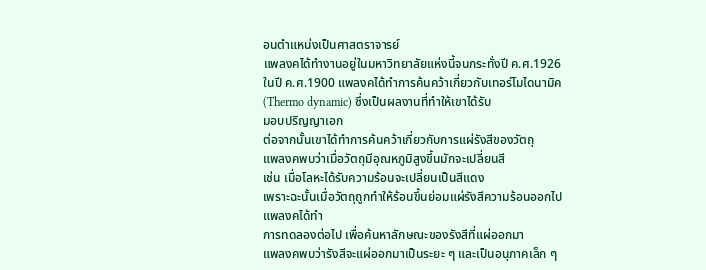อนตำแหน่งเป็นศาสตราจารย์
แพลงคได้ทำงานอยู่ในมหาวิทยาลัยแห่งนี้จนกระทั่งปี ค.ศ.1926
ในปี ค.ศ.1900 แพลงคได้ทำการค้นคว้าเกี่ยวกับเทอร์โมไดนามิค
(Thermo dynamic) ซึ่งเป็นผลงานที่ทำให้เขาได้รับ
มอบปริญญาเอก
ต่อจากนั้นเขาได้ทำการค้นคว้าเกี่ยวกับการแผ่รังสีของวัตถุ
แพลงคพบว่าเมื่อวัตถุมีอุณหภูมิสูงขึ้นมักจะเปลี่ยนสี
เช่น เมื่อโลหะได้รับความร้อนจะเปลี่ยนเป็นสีแดง
เพราะฉะนั้นเมื่อวัตถุถูกทำให้ร้อนขึ้นย่อมแผ่รังสีความร้อนออกไป
แพลงคได้ทำ
การทดลองต่อไป เพื่อค้นหาลักษณะของรังสีที่แผ่ออกมา
แพลงคพบว่ารังสีจะแผ่ออกมาเป็นระยะ ๆ และเป็นอนุภาคเล็ก ๆ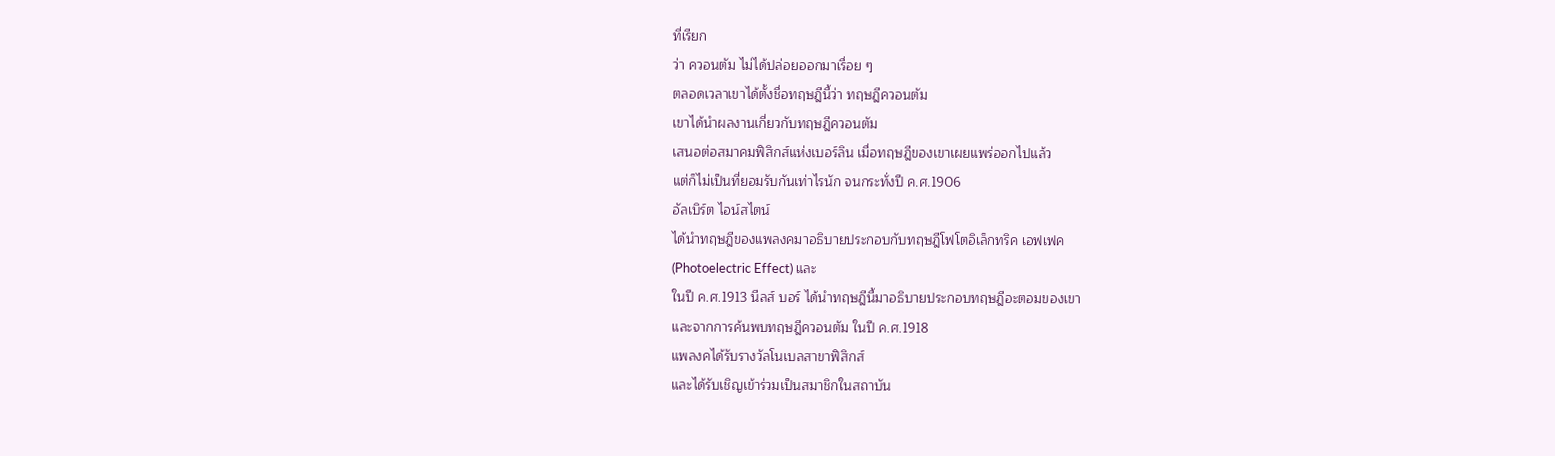ที่เรียก
ว่า ควอนตัม ไม่ได้ปล่อยออกมาเรื่อย ๆ
ตลอดเวลาเขาได้ตั้งชื่อทฤษฎีนี้ว่า ทฤษฎีควอนตัม
เขาได้นำผลงานเกี่ยวกับทฤษฎีควอนตัม
เสนอต่อสมาคมฟิสิกส์แห่งเบอร์ลิน เมื่อทฤษฎีของเขาเผยแพร่ออกไปแล้ว
แต่ก็ไม่เป็นที่ยอมรับกันเท่าไรนัก จนกระทั่งปี ค.ศ.1906
อัลเบิร์ต ไอน์สไตน์
ได้นำทฤษฎีของแพลงคมาอธิบายประกอบกับทฤษฎีโฟโตอิเล็กทริค เอฟเฟค
(Photoelectric Effect) และ
ในปี ค.ศ.1913 นีลส์ บอร์ ได้นำทฤษฎีนี้มาอธิบายประกอบทฤษฎีอะตอมของเขา
และจากการค้นพบทฤษฎีควอนตัม ในปี ค.ศ.1918
แพลงคได้รับรางวัลโนเบลสาขาฟิสิกส์
และได้รับเชิญเข้าร่วมเป็นสมาชิกในสถาบัน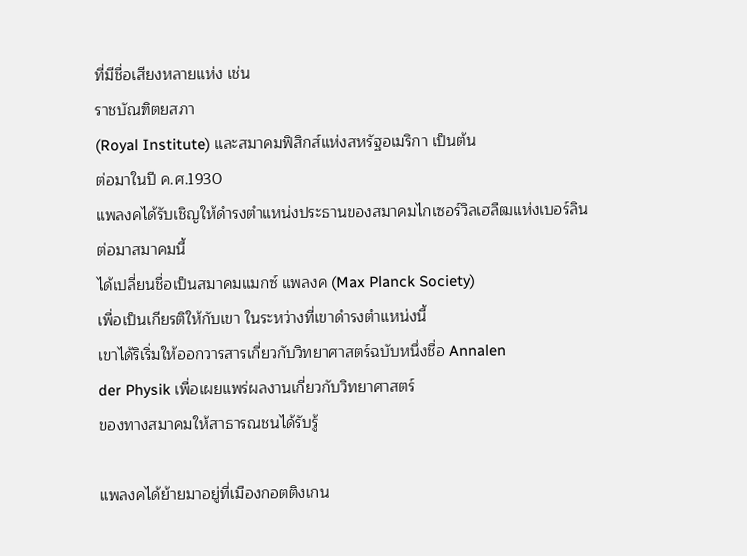ที่มีชื่อเสียงหลายแห่ง เช่น
ราชบัณฑิตยสภา
(Royal Institute) และสมาคมฟิสิกส์แห่งสหรัฐอเมริกา เป็นต้น
ต่อมาในปี ค.ศ.1930
แพลงคได้รับเชิญให้ดำรงตำแหน่งประธานของสมาคมไกเซอร์วิลเฮลืฒแห่งเบอร์ลิน
ต่อมาสมาคมนี้
ได้เปลี่ยนชื่อเป็นสมาคมแมกซ์ แพลงค (Max Planck Society)
เพื่อเป็นเกียรติให้กับเขา ในระหว่างที่เขาดำรงตำแหน่งนี้
เขาได้ริเริ่มให้ออกวารสารเกี่ยวกับวิทยาศาสตร์ฉบับหนึ่งชื่อ Annalen
der Physik เพื่อเผยแพร่ผลงานเกี่ยวกับวิทยาศาสตร์
ของทางสมาคมให้สาธารณชนได้รับรู้

แพลงคได้ย้ายมาอยู่ที่เมืองกอตติงเกน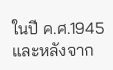ในปี ค.ศ.1945
และหลังจาก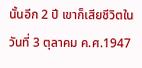นั้นอีก 2 ปี เขาก็เสียชีวิตในวันที่ 3 ตุลาคม ค.ศ.1947